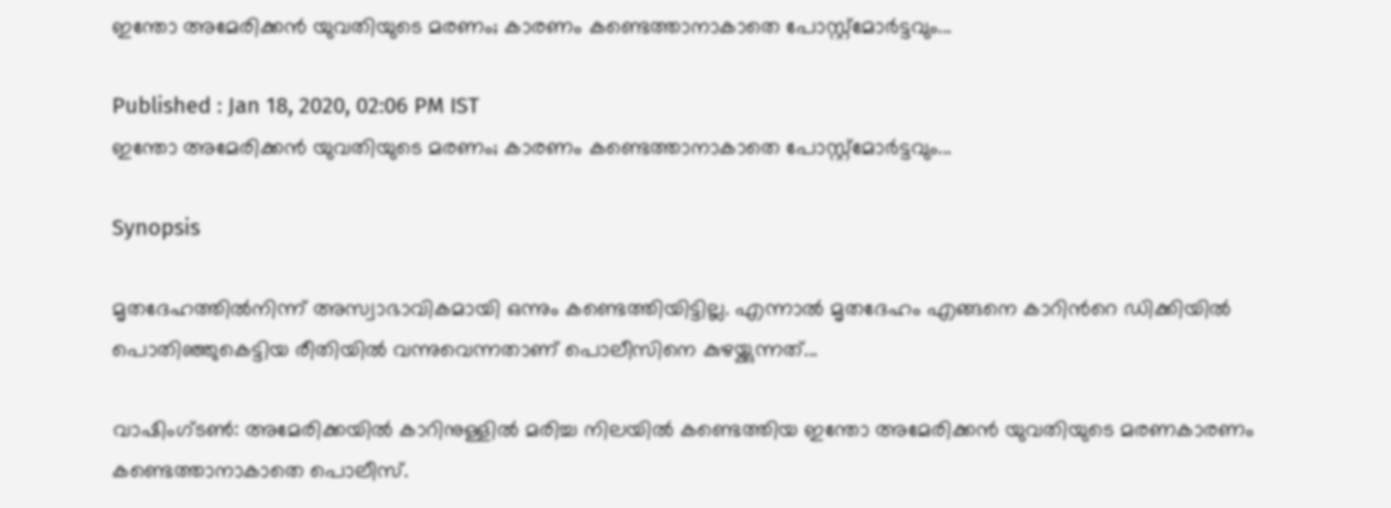ഇന്തോ അമേരിക്കന്‍ യുവതിയുടെ മരണം; കാരണം കണ്ടെത്താനാകാതെ പോസ്റ്റ്മോര്‍ട്ടവും...

Published : Jan 18, 2020, 02:06 PM IST
ഇന്തോ അമേരിക്കന്‍ യുവതിയുടെ മരണം; കാരണം കണ്ടെത്താനാകാതെ പോസ്റ്റ്മോര്‍ട്ടവും...

Synopsis

മൃതദേഹത്തില്‍നിന്ന് അസ്വാഭാവികമായി ഒന്നും കണ്ടെത്തിയിട്ടില്ല. എന്നാല്‍ മൃതദേഹം എങ്ങനെ കാറിന്‍റെ ഡിക്കിയില്‍ പൊതിഞ്ഞുകെട്ടിയ രീതിയില്‍ വന്നുവെന്നതാണ് പൊലീസിനെ കുഴയ്ക്കുന്നത്...

വാഷിംഗ്ടണ്‍: അമേരിക്കയില്‍ കാറിനുള്ളില്‍ മരിച്ച നിലയില്‍ കണ്ടെത്തിയ ഇന്തോ അമേരിക്കന്‍ യുവതിയുടെ മരണകാരണം കണ്ടെത്താനാകാതെ പൊലീസ്.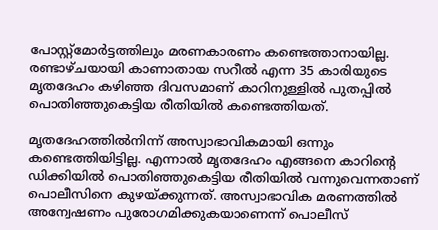പോസ്റ്റ്മോര്‍ട്ടത്തിലും മരണകാരണം കണ്ടെത്താനായില്ല. രണ്ടാഴ്ചയായി കാണാതായ സറീല്‍ എന്ന 35 കാരിയുടെ മൃതദേഹം കഴിഞ്ഞ ദിവസമാണ് കാറിനുള്ളില്‍ പുതപ്പില്‍ പൊതിഞ്ഞുകെട്ടിയ രീതിയില്‍ കണ്ടെത്തിയത്.

മൃതദേഹത്തില്‍നിന്ന് അസ്വാഭാവികമായി ഒന്നും കണ്ടെത്തിയിട്ടില്ല. എന്നാല്‍ മൃതദേഹം എങ്ങനെ കാറിന്‍റെ ഡിക്കിയില്‍ പൊതിഞ്ഞുകെട്ടിയ രീതിയില്‍ വന്നുവെന്നതാണ് പൊലീസിനെ കുഴയ്ക്കുന്നത്. അസ്വാഭാവിക മരണത്തില്‍ അന്വേഷണം പുരോഗമിക്കുകയാണെന്ന് പൊലീസ്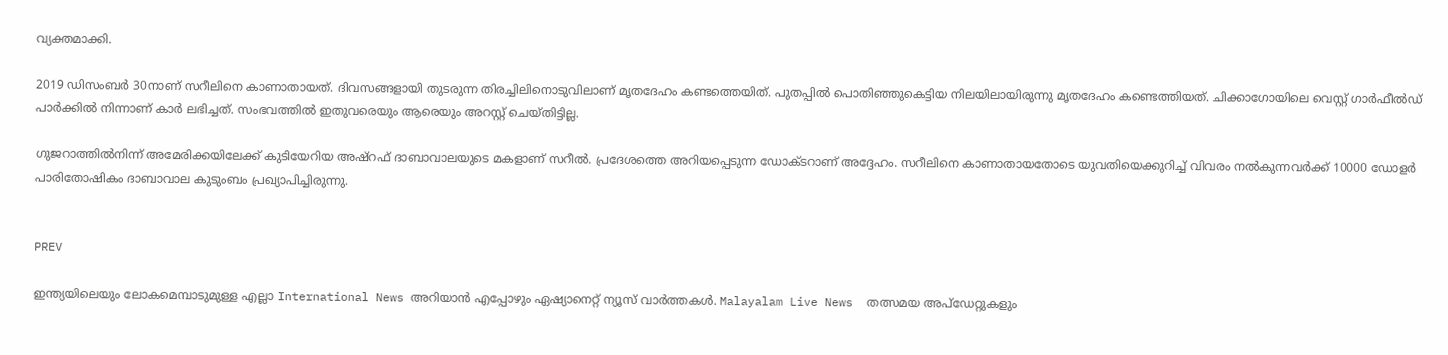വ്യക്തമാക്കി.

2019 ഡിസംബര്‍ 30നാണ് സറീലിനെ കാണാതായത്. ദിവസങ്ങളായി തുടരുന്ന തിരച്ചിലിനൊടുവിലാണ് മൃതദേഹം കണ്ടത്തെയിത്. പുതപ്പില്‍ പൊതിഞ്ഞുകെട്ടിയ നിലയിലായിരുന്നു മൃതദേഹം കണ്ടെത്തിയത്. ചിക്കാഗോയിലെ വെസ്റ്റ് ഗാര്‍ഫീല്‍ഡ് പാര്‍ക്കില്‍ നിന്നാണ് കാര്‍ ലഭിച്ചത്. സംഭവത്തില്‍ ഇതുവരെയും ആരെയും അറസ്റ്റ് ചെയ്തിട്ടില്ല.

ഗുജറാത്തില്‍നിന്ന് അമേരിക്കയിലേക്ക് കുടിയേറിയ അഷ്റഫ് ദാബാവാലയുടെ മകളാണ് സറീല്‍. പ്രദേശത്തെ അറിയപ്പെടുന്ന ഡോക്ടറാണ് അദ്ദേഹം. സറീലിനെ കാണാതായതോടെ യുവതിയെക്കുറിച്ച് വിവരം നല്‍കുന്നവര്‍ക്ക് 10000 ഡോളര്‍ പാരിതോഷികം ദാബാവാല കുടുംബം പ്രഖ്യാപിച്ചിരുന്നു.


PREV

ഇന്ത്യയിലെയും ലോകമെമ്പാടുമുള്ള എല്ലാ International News അറിയാൻ എപ്പോഴും ഏഷ്യാനെറ്റ് ന്യൂസ് വാർത്തകൾ. Malayalam Live News  തത്സമയ അപ്‌ഡേറ്റുകളും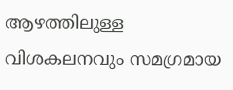ആഴത്തിലുള്ള വിശകലനവും സമഗ്രമായ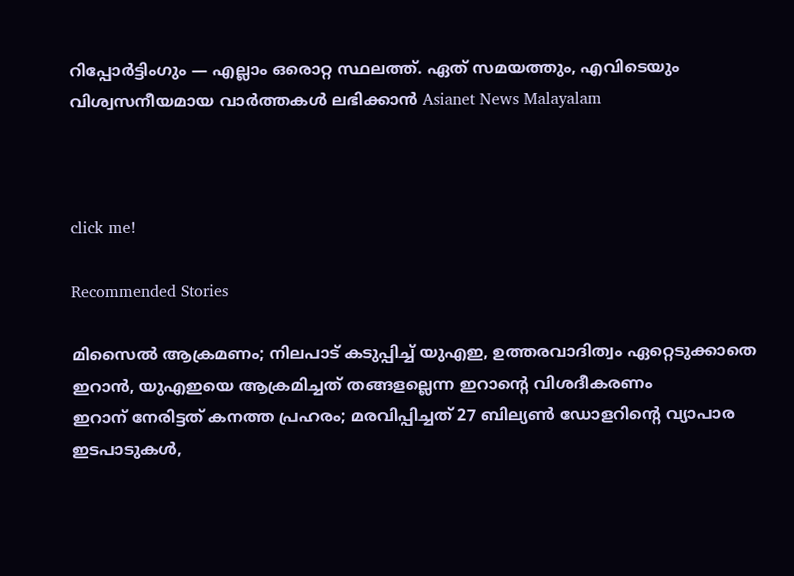റിപ്പോർട്ടിംഗും — എല്ലാം ഒരൊറ്റ സ്ഥലത്ത്. ഏത് സമയത്തും, എവിടെയും വിശ്വസനീയമായ വാർത്തകൾ ലഭിക്കാൻ Asianet News Malayalam



click me!

Recommended Stories

മിസൈൽ ആക്രമണം; നിലപാട് കടുപ്പിച്ച് യുഎഇ, ഉത്തരവാദിത്വം ഏറ്റെടുക്കാതെ ഇറാൻ, യുഎഇയെ ആക്രമിച്ചത് തങ്ങളല്ലെന്ന ഇറാന്‍റെ വിശദീകരണം
ഇറാന് നേരിട്ടത് കനത്ത പ്രഹരം; മരവിപ്പിച്ചത് 27 ബില്യൺ ഡോളറിൻ്റെ വ്യാപാര ഇടപാടുകൾ,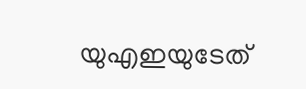യുഎഇയുടേത്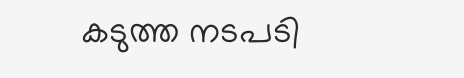കടുത്ത നടപടി